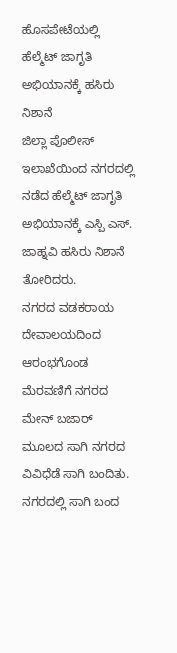ಹೊಸಪೇಟೆಯಲ್ಲಿ ಹೆಲ್ಮೆಟ್ ಜಾಗೃತಿ ಅಭಿಯಾನಕ್ಕೆ ಹಸಿರು ನಿಶಾನೆ
ಜಿಲ್ಲಾ ಪೊಲೀಸ್ ಇಲಾಖೆಯಿಂದ ನಗರದಲ್ಲಿ ನಡೆದ ಹೆಲ್ಮೆಟ್ ಜಾಗೃತಿ ಅಭಿಯಾನಕ್ಕೆ ಎಸ್ಪಿ ಎಸ್. ಜಾಹ್ನವಿ ಹಸಿರು ನಿಶಾನೆ ತೋರಿದರು.
ನಗರದ ವಡಕರಾಯ ದೇವಾಲಯದಿಂದ ಆರಂಭಗೊಂಡ ಮೆರವಣಿಗೆ ನಗರದ ಮೇನ್ ಬಜಾರ್ ಮೂಲದ ಸಾಗಿ ನಗರದ ವಿವಿಧೆಡೆ ಸಾಗಿ ಬಂದಿತು. ನಗರದಲ್ಲಿ ಸಾಗಿ ಬಂದ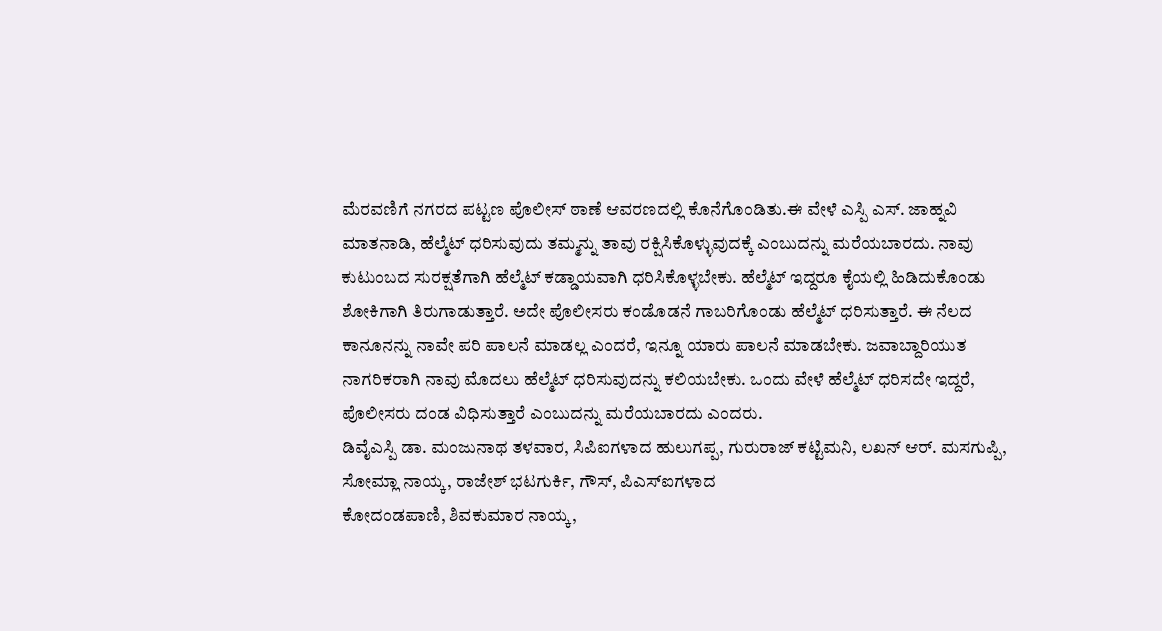ಮೆರವಣಿಗೆ ನಗರದ ಪಟ್ಟಣ ಪೊಲೀಸ್ ಠಾಣೆ ಆವರಣದಲ್ಲಿ ಕೊನೆಗೊಂಡಿತು.ಈ ವೇಳೆ ಎಸ್ಪಿ ಎಸ್. ಜಾಹ್ನವಿ ಮಾತನಾಡಿ, ಹೆಲ್ಮೆಟ್ ಧರಿಸುವುದು ತಮ್ಮನ್ನು ತಾವು ರಕ್ಷಿಸಿಕೊಳ್ಳುವುದಕ್ಕೆ ಎಂಬುದನ್ನು ಮರೆಯಬಾರದು. ನಾವು ಕುಟುಂಬದ ಸುರಕ್ಷತೆಗಾಗಿ ಹೆಲ್ಮೆಟ್ ಕಡ್ಡಾಯವಾಗಿ ಧರಿಸಿಕೊಳ್ಳಬೇಕು. ಹೆಲ್ಮೆಟ್ ಇದ್ದರೂ ಕೈಯಲ್ಲಿ ಹಿಡಿದುಕೊಂಡು ಶೋಕಿಗಾಗಿ ತಿರುಗಾಡುತ್ತಾರೆ. ಅದೇ ಪೊಲೀಸರು ಕಂಡೊಡನೆ ಗಾಬರಿಗೊಂಡು ಹೆಲ್ಮೆಟ್ ಧರಿಸುತ್ತಾರೆ. ಈ ನೆಲದ ಕಾನೂನನ್ನು ನಾವೇ ಪರಿ ಪಾಲನೆ ಮಾಡಲ್ಲ ಎಂದರೆ, ಇನ್ನೂ ಯಾರು ಪಾಲನೆ ಮಾಡಬೇಕು. ಜವಾಬ್ದಾರಿಯುತ ನಾಗರಿಕರಾಗಿ ನಾವು ಮೊದಲು ಹೆಲ್ಮೆಟ್ ಧರಿಸುವುದನ್ನು ಕಲಿಯಬೇಕು. ಒಂದು ವೇಳೆ ಹೆಲ್ಮೆಟ್ ಧರಿಸದೇ ಇದ್ದರೆ, ಪೊಲೀಸರು ದಂಡ ವಿಧಿಸುತ್ತಾರೆ ಎಂಬುದನ್ನು ಮರೆಯಬಾರದು ಎಂದರು.
ಡಿವೈಎಸ್ಪಿ ಡಾ. ಮಂಜುನಾಥ ತಳವಾರ, ಸಿಪಿಐಗಳಾದ ಹುಲುಗಪ್ಪ, ಗುರುರಾಜ್ ಕಟ್ಟಿಮನಿ, ಲಖನ್ ಆರ್. ಮಸಗುಪ್ಪಿ, ಸೋಮ್ಲಾ ನಾಯ್ಕ, ರಾಜೇಶ್ ಭಟಗುರ್ಕಿ, ಗೌಸ್, ಪಿಎಸ್ಐಗಳಾದ
ಕೋದಂಡಪಾಣಿ, ಶಿವಕುಮಾರ ನಾಯ್ಕ,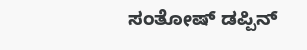ಸಂತೋಷ್ ಡಪ್ಪಿನ್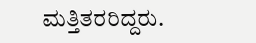ಮತ್ತಿತರರಿದ್ದರು.